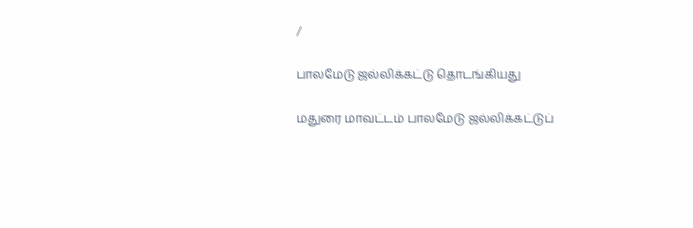/

பாலமேடு ஜல்லிக்கட்டு தொடங்கியது

மதுரை மாவட்டம் பாலமேடு ஜல்லிக்கட்டுப்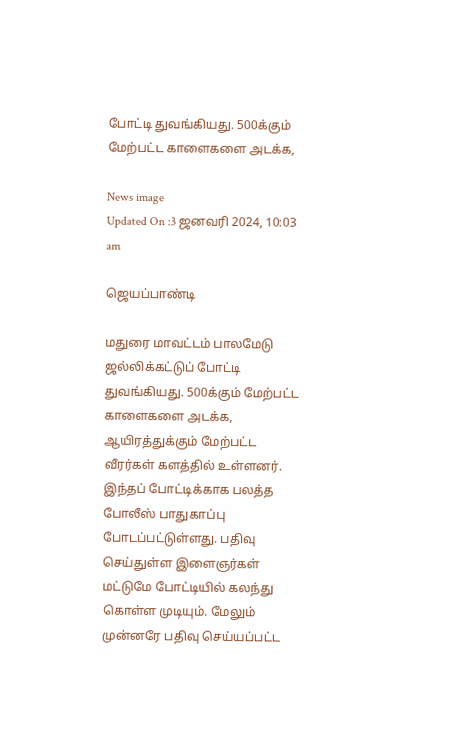போட்டி துவங்கியது. 500க்கும் மேற்பட்ட காளைகளை அடக்க,

News image
Updated On :3 ஜனவரி 2024, 10:03 am

ஜெயப்பாண்டி

மதுரை மாவட்டம் பாலமேடு ஜல்லிக்கட்டுப் போட்டி துவங்கியது. 500க்கும் மேற்பட்ட காளைகளை அடக்க, ஆயிரத்துக்கும் மேற்பட்ட வீரர்கள் களத்தில் உள்ளனர். இந்தப் போட்டிக்காக பலத்த போலீஸ் பாதுகாப்பு போடப்பட்டுள்ளது. பதிவு செய்துள்ள இளைஞர்கள் மட்டுமே போட்டியில் கலந்து கொள்ள முடியும். மேலும் முன்னரே பதிவு செய்யப்பட்ட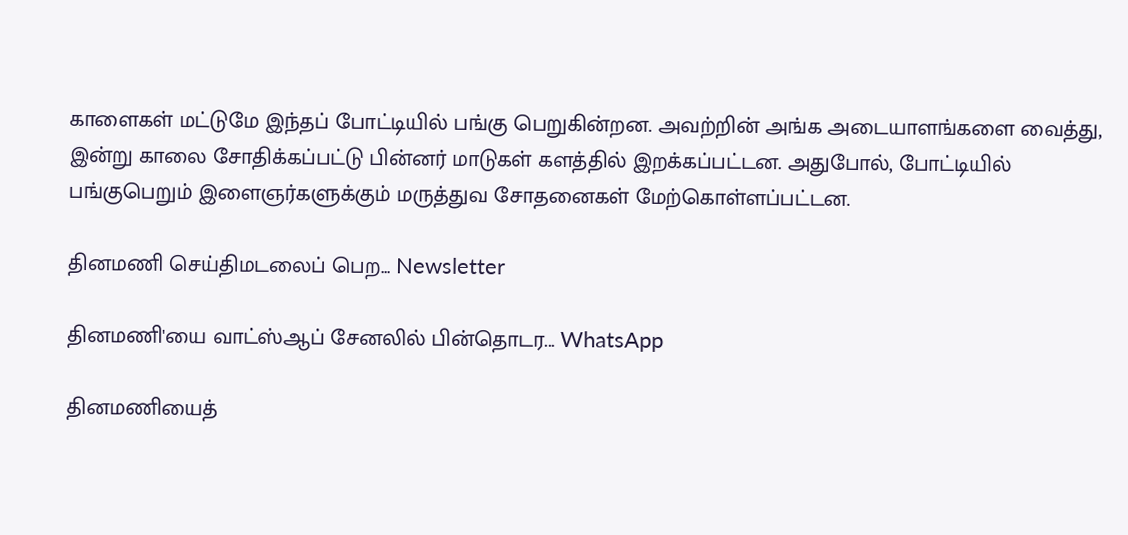காளைகள் மட்டுமே இந்தப் போட்டியில் பங்கு பெறுகின்றன. அவற்றின் அங்க அடையாளங்களை வைத்து, இன்று காலை சோதிக்கப்பட்டு பின்னர் மாடுகள் களத்தில் இறக்கப்பட்டன. அதுபோல், போட்டியில் பங்குபெறும் இளைஞர்களுக்கும் மருத்துவ சோதனைகள் மேற்கொள்ளப்பட்டன.

தினமணி செய்திமடலைப் பெற... Newsletter

தினமணி'யை வாட்ஸ்ஆப் சேனலில் பின்தொடர... WhatsApp

தினமணியைத்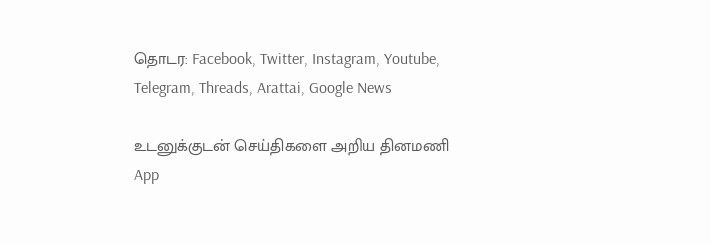தொடர: Facebook, Twitter, Instagram, Youtube, Telegram, Threads, Arattai, Google News

உடனுக்குடன் செய்திகளை அறிய தினமணி App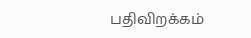பதிவிறக்கம்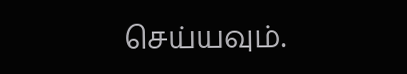செய்யவும்.